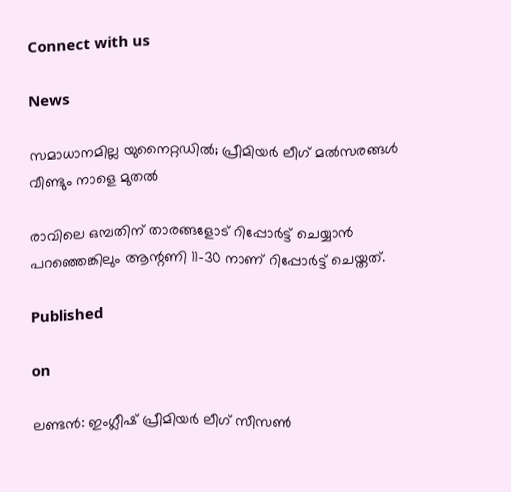Connect with us

News

സമാധാനമില്ല യുനൈറ്റഡില്‍; പ്രീമിയര്‍ ലീഗ് മല്‍സരങ്ങള്‍ വീണ്ടും നാളെ മുതല്‍

രാവിലെ ഒമ്പതിന് താരങ്ങളോട് റിപ്പോര്‍ട്ട് ചെയ്യാന്‍ പറഞ്ഞെങ്കിലും ആന്റണി 11-30 നാണ് റിപ്പോര്‍ട്ട് ചെയ്തത്.

Published

on

ലണ്ടന്‍: ഇംഗ്ലീഷ് പ്രീമിയര്‍ ലീഗ് സീസണ്‍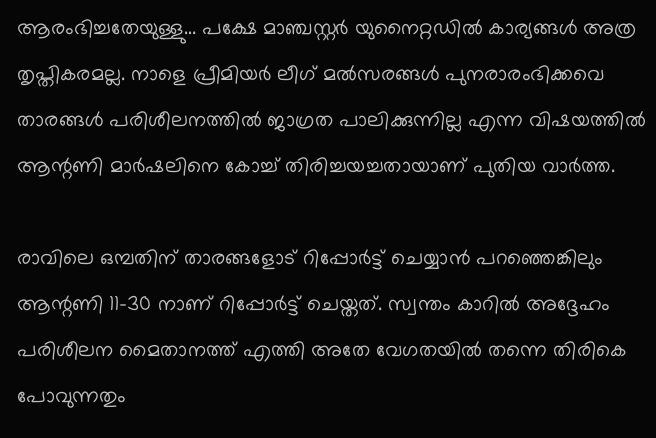ആരംഭിച്ചതേയുള്ളു… പക്ഷേ മാഞ്ചസ്റ്റര്‍ യുനൈറ്റഡില്‍ കാര്യങ്ങള്‍ അത്ര തൃപ്തികരമല്ല. നാളെ പ്രീമിയര്‍ ലീഗ് മല്‍സരങ്ങള്‍ പുനരാരംഭിക്കവെ താരങ്ങള്‍ പരിശീലനത്തില്‍ ജാഗ്രത പാലിക്കുന്നില്ല എന്ന വിഷയത്തില്‍ ആന്റണി മാര്‍ഷലിനെ കോച്ച് തിരിച്ചയച്ചതായാണ് പുതിയ വാര്‍ത്ത.

രാവിലെ ഒമ്പതിന് താരങ്ങളോട് റിപ്പോര്‍ട്ട് ചെയ്യാന്‍ പറഞ്ഞെങ്കിലും ആന്റണി 11-30 നാണ് റിപ്പോര്‍ട്ട് ചെയ്തത്. സ്വന്തം കാറില്‍ അദ്ദേഹം പരിശീലന മൈതാനത്ത് എത്തി അതേ വേഗതയില്‍ തന്നെ തിരികെ പോവുന്നതും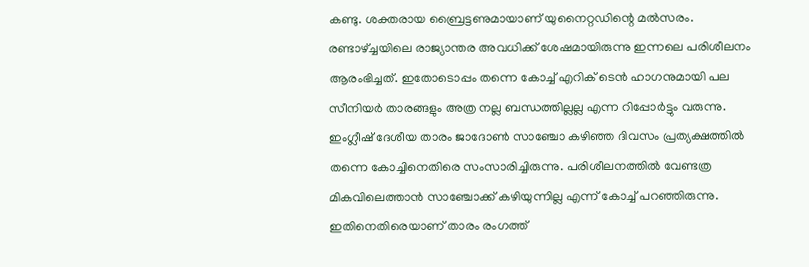കണ്ടു. ശക്തരായ ബ്രൈട്ടണുമായാണ് യുനൈറ്റഡിന്റെ മല്‍സരം. രണ്ടാഴ്ച്ചയിലെ രാജ്യാന്തര അവധിക്ക് ശേഷമായിരുന്നു ഇന്നലെ പരിശീലനം ആരംഭിച്ചത്. ഇതോടൊപ്പം തന്നെ കോച്ച് എറിക് ടെന്‍ ഹാഗനുമായി പല സീനിയര്‍ താരങ്ങളും അത്ര നല്ല ബന്ധത്തില്ലല്ല എന്ന റിപ്പോര്‍ട്ടും വരുന്നു. ഇംഗ്ലീഷ് ദേശീയ താരം ജാദോണ്‍ സാഞ്ചോ കഴിഞ്ഞ ദിവസം പ്രത്യക്ഷത്തില്‍ തന്നെ കോച്ചിനെതിരെ സംസാരിച്ചിരുന്നു. പരിശീലനത്തില്‍ വേണ്ടത്ര മികവിലെത്താന്‍ സാഞ്ചോക്ക് കഴിയുന്നില്ല എന്ന് കോച്ച് പറഞ്ഞിരുന്നു. ഇതിനെതിരെയാണ് താരം രംഗത്ത്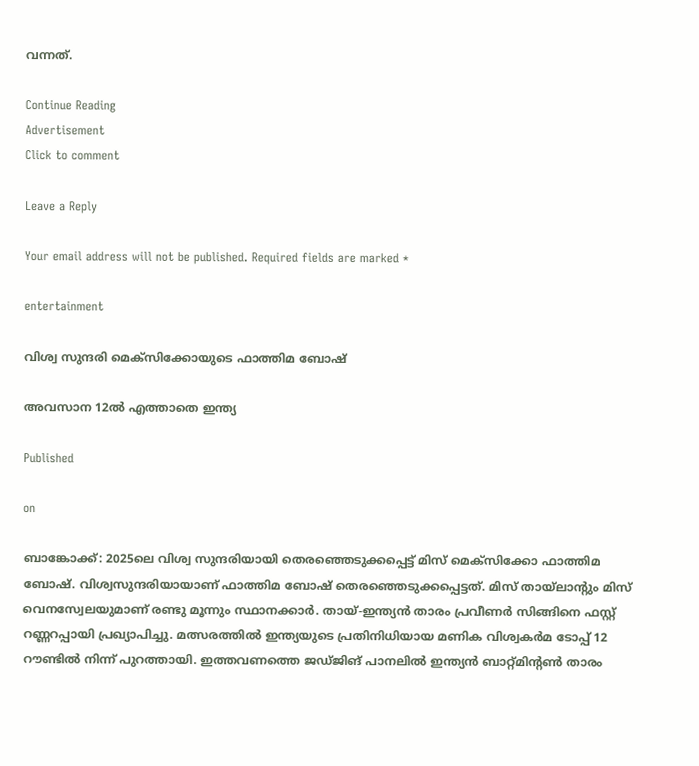വന്നത്.

Continue Reading
Advertisement
Click to comment

Leave a Reply

Your email address will not be published. Required fields are marked *

entertainment

വിശ്വ സുന്ദരി മെക്സിക്കോയുടെ ഫാത്തിമ ബോഷ്

അവസാന 12ല്‍ എത്താതെ ഇന്ത്യ

Published

on

ബാങ്കോക്ക്: 2025ലെ വിശ്വ സുന്ദരിയായി തെരഞ്ഞെടുക്കപ്പെട്ട് മിസ് മെക്സിക്കോ ഫാത്തിമ ബോഷ്. വിശ്വസുന്ദരിയായാണ് ഫാത്തിമ ബോഷ് തെരഞ്ഞെടുക്കപ്പെട്ടത്. മിസ് തായ്ലാന്റും മിസ് വെനസ്വേലയുമാണ് രണ്ടു മൂന്നും സ്ഥാനക്കാര്‍. തായ്-ഇന്ത്യന്‍ താരം പ്രവീണര്‍ സിങ്ങിനെ ഫസ്റ്റ് റണ്ണറപ്പായി പ്രഖ്യാപിച്ചു. മത്സരത്തില്‍ ഇന്ത്യയുടെ പ്രതിനിധിയായ മണിക വിശ്വകര്‍മ ടോപ്പ് 12 റൗണ്ടില്‍ നിന്ന് പുറത്തായി. ഇത്തവണത്തെ ജഡ്ജിങ് പാനലില്‍ ഇന്ത്യന്‍ ബാറ്റ്മിന്റണ്‍ താരം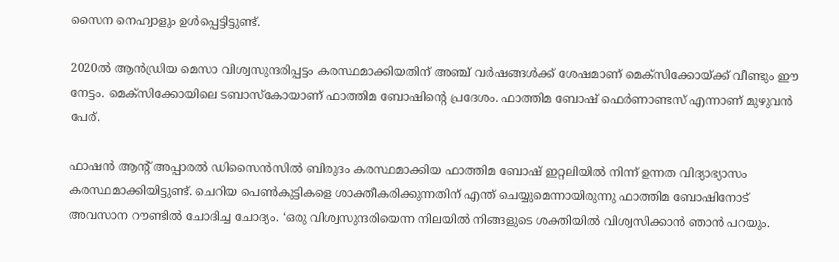സൈന നെഹ്വാളും ഉള്‍പ്പെട്ടിട്ടുണ്ട്.

2020ല്‍ ആന്‍ഡ്രിയ മെസാ വിശ്വസുന്ദരിപ്പട്ടം കരസ്ഥമാക്കിയതിന് അഞ്ച് വര്‍ഷങ്ങള്‍ക്ക് ശേഷമാണ് മെക്സിക്കോയ്ക്ക് വീണ്ടും ഈ നേട്ടം. മെക്സിക്കോയിലെ ടബാസ്‌കോയാണ് ഫാത്തിമ ബോഷിന്റെ പ്രദേശം. ഫാത്തിമ ബോഷ് ഫെര്‍ണാണ്ടസ് എന്നാണ് മുഴുവന്‍ പേര്.

ഫാഷന്‍ ആന്റ് അപ്പാരല്‍ ഡിസൈന്‍സില്‍ ബിരുദം കരസ്ഥമാക്കിയ ഫാത്തിമ ബോഷ് ഇറ്റലിയില്‍ നിന്ന് ഉന്നത വിദ്യാഭ്യാസം കരസ്ഥമാക്കിയിട്ടുണ്ട്. ചെറിയ പെണ്‍കുട്ടികളെ ശാക്തീകരിക്കുന്നതിന് എന്ത് ചെയ്യുമെന്നായിരുന്നു ഫാത്തിമ ബോഷിനോട് അവസാന റൗണ്ടില്‍ ചോദിച്ച ചോദ്യം. ‘ഒരു വിശ്വസുന്ദരിയെന്ന നിലയില്‍ നിങ്ങളുടെ ശക്തിയില്‍ വിശ്വസിക്കാന്‍ ഞാന്‍ പറയും.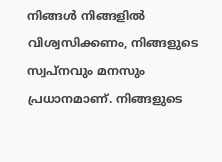നിങ്ങള്‍ നിങ്ങളില്‍ വിശ്വസിക്കണം, നിങ്ങളുടെ സ്വപ്നവും മനസും പ്രധാനമാണ്. നിങ്ങളുടെ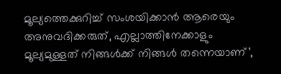മൂല്യത്തെക്കുറിച്ച് സംശയിക്കാന്‍ ആരെയും അനുവദിക്കരുത്, എല്ലാത്തിനേക്കാളും മൂല്യമുള്ളത് നിങ്ങള്‍ക്ക് നിങ്ങള്‍ തന്നെയാണ്’,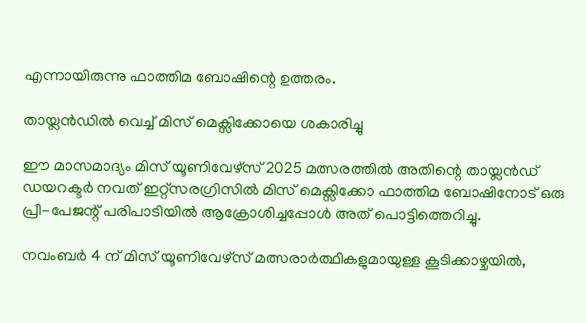എന്നായിരുന്നു ഫാത്തിമ ബോഷിന്റെ ഉത്തരം.

തായ്ലന്‍ഡില്‍ വെച്ച് മിസ് മെക്സിക്കോയെ ശകാരിച്ചു

ഈ മാസമാദ്യം മിസ് യൂണിവേഴ്‌സ് 2025 മത്സരത്തില്‍ അതിന്റെ തായ്ലന്‍ഡ് ഡയറക്ടര്‍ നവത് ഇറ്റ്സരഗ്രിസില്‍ മിസ് മെക്സിക്കോ ഫാത്തിമ ബോഷിനോട് ഒരു പ്രീ-പേജന്റ് പരിപാടിയില്‍ ആക്രോശിച്ചപ്പോള്‍ അത് പൊട്ടിത്തെറിച്ചു.

നവംബര്‍ 4 ന് മിസ് യൂണിവേഴ്‌സ് മത്സരാര്‍ത്ഥികളുമായുള്ള കൂടിക്കാഴ്ചയില്‍,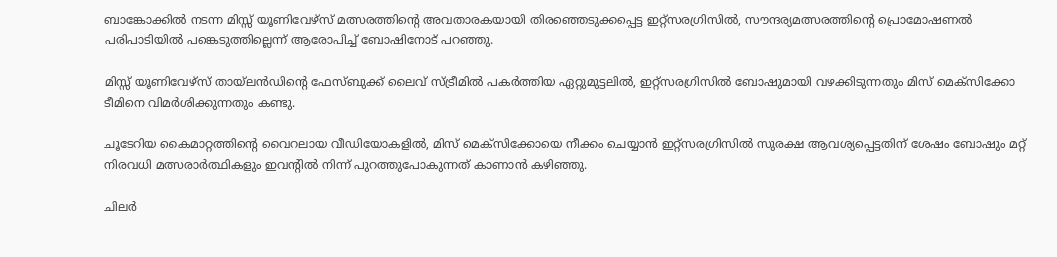ബാങ്കോക്കില്‍ നടന്ന മിസ്സ് യൂണിവേഴ്‌സ് മത്സരത്തിന്റെ അവതാരകയായി തിരഞ്ഞെടുക്കപ്പെട്ട ഇറ്റ്‌സരഗ്രിസില്‍, സൗന്ദര്യമത്സരത്തിന്റെ പ്രൊമോഷണല്‍ പരിപാടിയില്‍ പങ്കെടുത്തില്ലെന്ന് ആരോപിച്ച് ബോഷിനോട് പറഞ്ഞു.

മിസ്സ് യൂണിവേഴ്സ് തായ്ലന്‍ഡിന്റെ ഫേസ്ബുക്ക് ലൈവ് സ്ട്രീമില്‍ പകര്‍ത്തിയ ഏറ്റുമുട്ടലില്‍, ഇറ്റ്‌സരഗ്രിസില്‍ ബോഷുമായി വഴക്കിടുന്നതും മിസ് മെക്സിക്കോ ടീമിനെ വിമര്‍ശിക്കുന്നതും കണ്ടു.

ചൂടേറിയ കൈമാറ്റത്തിന്റെ വൈറലായ വീഡിയോകളില്‍, മിസ് മെക്‌സിക്കോയെ നീക്കം ചെയ്യാന്‍ ഇറ്റ്‌സരഗ്രിസില്‍ സുരക്ഷ ആവശ്യപ്പെട്ടതിന് ശേഷം ബോഷും മറ്റ് നിരവധി മത്സരാര്‍ത്ഥികളും ഇവന്റില്‍ നിന്ന് പുറത്തുപോകുന്നത് കാണാന്‍ കഴിഞ്ഞു.

ചിലര്‍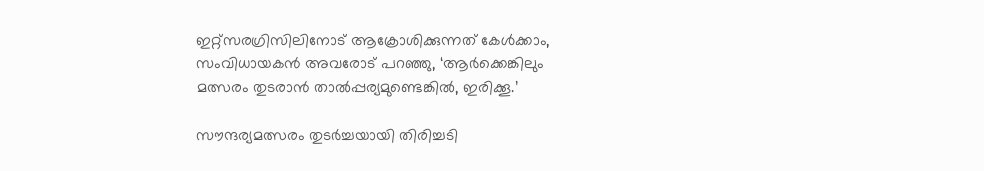ഇറ്റ്‌സരഗ്രിസിലിനോട് ആക്രോശിക്കുന്നത് കേള്‍ക്കാം, സംവിധായകന്‍ അവരോട് പറഞ്ഞു, ‘ആര്‍ക്കെങ്കിലും മത്സരം തുടരാന്‍ താല്‍പ്പര്യമുണ്ടെങ്കില്‍, ഇരിക്കൂ.’

സൗന്ദര്യമത്സരം തുടര്‍ച്ചയായി തിരിച്ചടി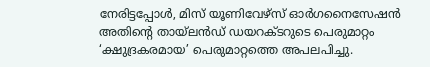നേരിട്ടപ്പോള്‍, മിസ് യൂണിവേഴ്സ് ഓര്‍ഗനൈസേഷന്‍ അതിന്റെ തായ്ലന്‍ഡ് ഡയറക്ടറുടെ പെരുമാറ്റം ‘ക്ഷുദ്രകരമായ’ പെരുമാറ്റത്തെ അപലപിച്ചു.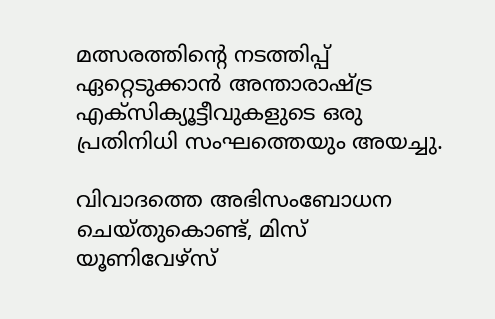മത്സരത്തിന്റെ നടത്തിപ്പ് ഏറ്റെടുക്കാന്‍ അന്താരാഷ്ട്ര എക്‌സിക്യൂട്ടീവുകളുടെ ഒരു പ്രതിനിധി സംഘത്തെയും അയച്ചു.

വിവാദത്തെ അഭിസംബോധന ചെയ്തുകൊണ്ട്, മിസ് യൂണിവേഴ്‌സ്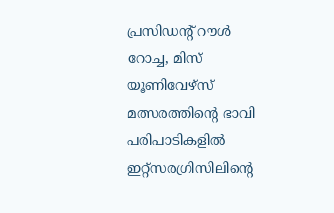പ്രസിഡന്റ് റൗള്‍ റോച്ച, മിസ് യൂണിവേഴ്‌സ് മത്സരത്തിന്റെ ഭാവി പരിപാടികളില്‍ ഇറ്റ്‌സരഗ്രിസിലിന്റെ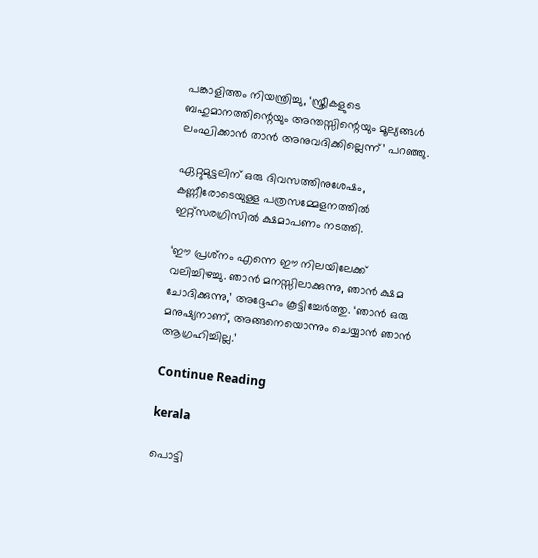പങ്കാളിത്തം നിയന്ത്രിച്ചു, ‘സ്ത്രീകളുടെ ബഹുമാനത്തിന്റെയും അന്തസ്സിന്റെയും മൂല്യങ്ങള്‍ ലംഘിക്കാന്‍ താന്‍ അനുവദിക്കില്ലെന്ന്’ പറഞ്ഞു.

ഏറ്റുമുട്ടലിന് ഒരു ദിവസത്തിനുശേഷം, കണ്ണീരോടെയുള്ള പത്രസമ്മേളനത്തില്‍ ഇറ്റ്‌സരഗ്രിസില്‍ ക്ഷമാപണം നടത്തി.

‘ഈ പ്രശ്‌നം എന്നെ ഈ നിലയിലേക്ക് വലിച്ചിഴച്ചു. ഞാന്‍ മനസ്സിലാക്കുന്നു, ഞാന്‍ ക്ഷമ ചോദിക്കുന്നു,’ അദ്ദേഹം കൂട്ടിച്ചേര്‍ത്തു. ‘ഞാന്‍ ഒരു മനുഷ്യനാണ്, അങ്ങനെയൊന്നും ചെയ്യാന്‍ ഞാന്‍ ആഗ്രഹിച്ചില്ല.’

Continue Reading

kerala

പൊട്ടി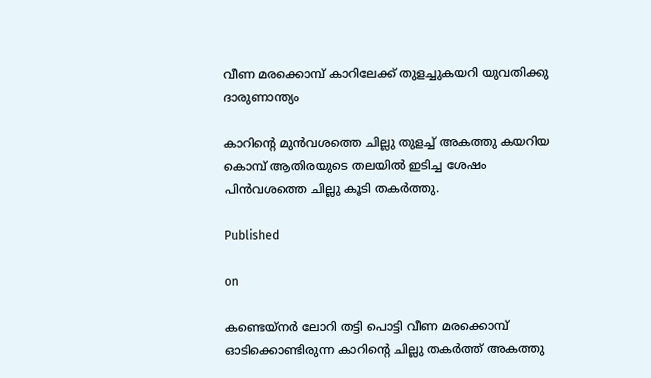വീണ മരക്കൊമ്പ് കാറിലേക്ക് തുളച്ചുകയറി യുവതിക്കു ദാരുണാന്ത്യം

കാറിന്റെ മുന്‍വശത്തെ ചില്ലു തുളച്ച് അകത്തു കയറിയ കൊമ്പ് ആതിരയുടെ തലയില്‍ ഇടിച്ച ശേഷം പിന്‍വശത്തെ ചില്ലു കൂടി തകര്‍ത്തു.

Published

on

കണ്ടെയ്‌നര്‍ ലോറി തട്ടി പൊട്ടി വീണ മരക്കൊമ്പ് ഓടിക്കൊണ്ടിരുന്ന കാറിന്റെ ചില്ലു തകര്‍ത്ത് അകത്തു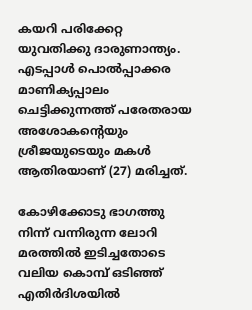കയറി പരിക്കേറ്റ യുവതിക്കു ദാരുണാന്ത്യം. എടപ്പാള്‍ പൊല്‍പ്പാക്കര മാണിക്യപ്പാലം ചെട്ടിക്കുന്നത്ത് പരേതരായ അശോകന്റെയും ശ്രീജയുടെയും മകള്‍ ആതിരയാണ് (27) മരിച്ചത്.

കോഴിക്കോടു ഭാഗത്തു നിന്ന് വന്നിരുന്ന ലോറി മരത്തില്‍ ഇടിച്ചതോടെ വലിയ കൊമ്പ് ഒടിഞ്ഞ് എതിര്‍ദിശയില്‍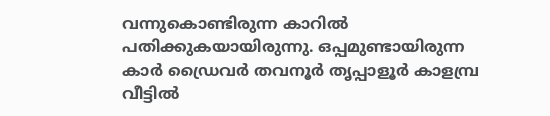വന്നുകൊണ്ടിരുന്ന കാറില്‍ പതിക്കുകയായിരുന്നു. ഒപ്പമുണ്ടായിരുന്ന കാര്‍ ഡ്രൈവര്‍ തവനൂര്‍ തൃപ്പാളൂര്‍ കാളമ്പ്ര വീട്ടില്‍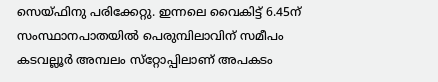സെയ്ഫിനു പരിക്കേറ്റു. ഇന്നലെ വൈകിട്ട് 6.45ന് സംസ്ഥാനപാതയില്‍ പെരുമ്പിലാവിന് സമീപം കടവല്ലൂര്‍ അമ്പലം സ്‌റ്റോപ്പിലാണ് അപകടം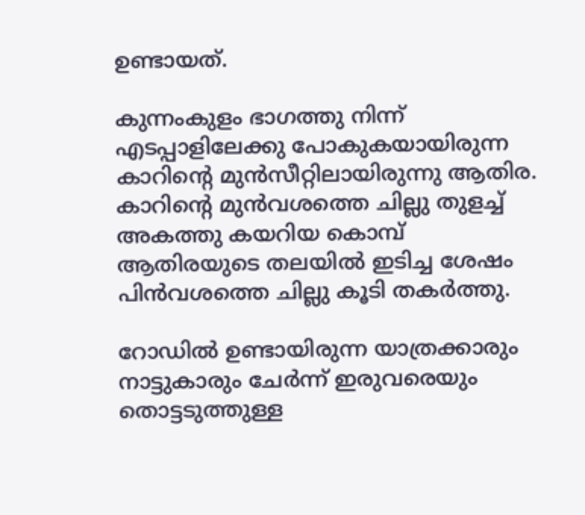ഉണ്ടായത്.

കുന്നംകുളം ഭാഗത്തു നിന്ന് എടപ്പാളിലേക്കു പോകുകയായിരുന്ന കാറിന്റെ മുന്‍സീറ്റിലായിരുന്നു ആതിര. കാറിന്റെ മുന്‍വശത്തെ ചില്ലു തുളച്ച് അകത്തു കയറിയ കൊമ്പ് ആതിരയുടെ തലയില്‍ ഇടിച്ച ശേഷം പിന്‍വശത്തെ ചില്ലു കൂടി തകര്‍ത്തു.

റോഡില്‍ ഉണ്ടായിരുന്ന യാത്രക്കാരും നാട്ടുകാരും ചേര്‍ന്ന് ഇരുവരെയും തൊട്ടടുത്തുള്ള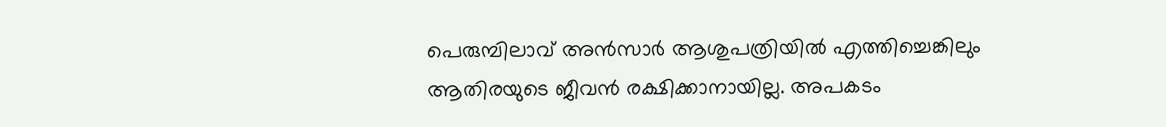പെരുമ്പിലാവ് അന്‍സാര്‍ ആശുപത്രിയില്‍ എത്തിച്ചെങ്കിലും ആതിരയുടെ ജീവന്‍ രക്ഷിക്കാനായില്ല. അപകടം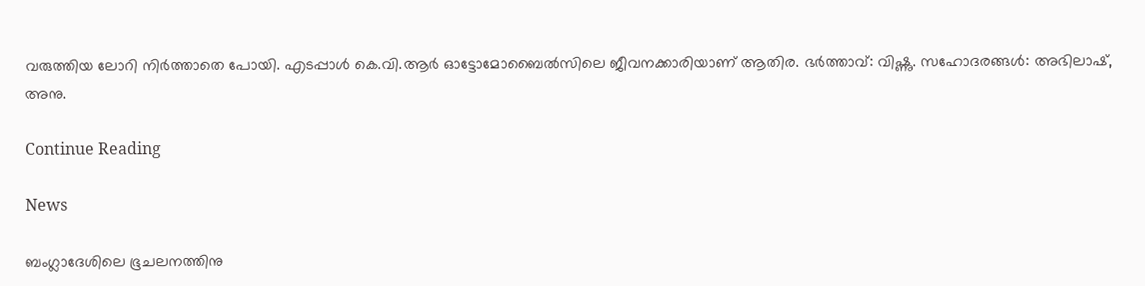വരുത്തിയ ലോറി നിര്‍ത്താതെ പോയി. എടപ്പാള്‍ കെ.വി.ആര്‍ ഓട്ടോമോബൈല്‍സിലെ ജീവനക്കാരിയാണ് ആതിര. ഭര്‍ത്താവ്: വിഷ്ണു. സഹോദരങ്ങള്‍: അഭിലാഷ്, അനു.

Continue Reading

News

ബംഗ്ലാദേശിലെ ഭൂചലനത്തിനു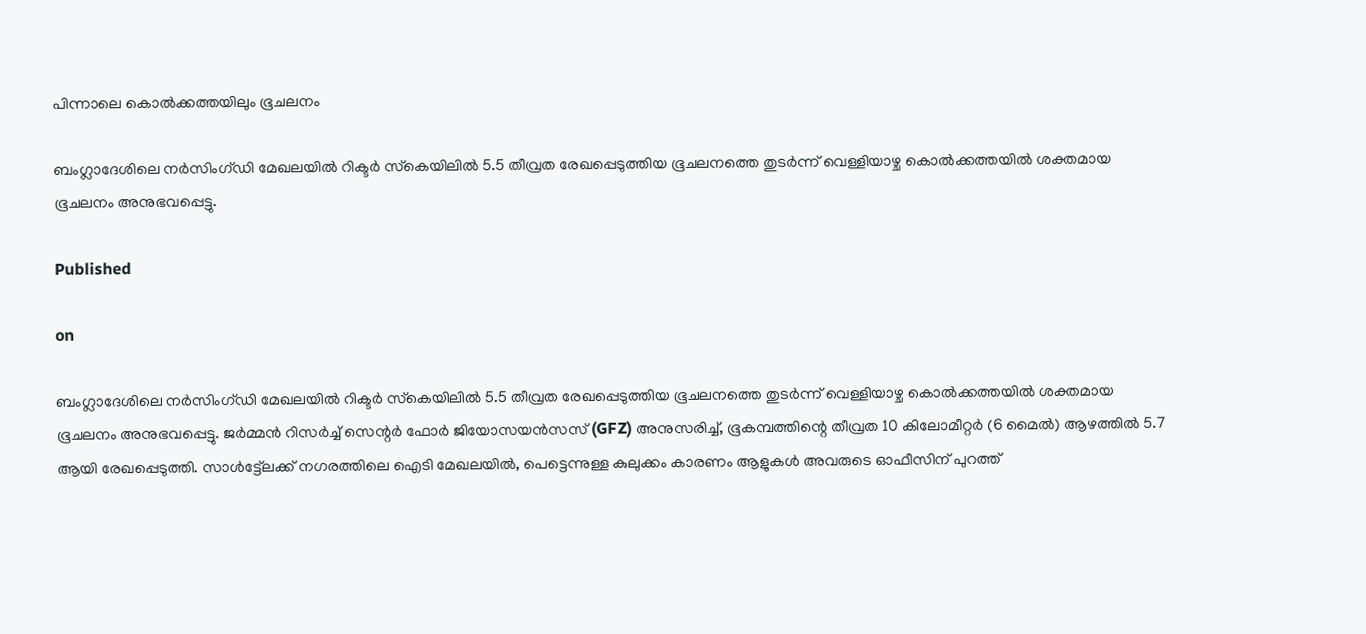പിന്നാലെ കൊല്‍ക്കത്തയിലും ഭൂചലനം

ബംഗ്ലാദേശിലെ നര്‍സിംഗ്ഡി മേഖലയില്‍ റിക്ടര്‍ സ്‌കെയിലില്‍ 5.5 തീവ്രത രേഖപ്പെടുത്തിയ ഭൂചലനത്തെ തുടര്‍ന്ന് വെള്ളിയാഴ്ച കൊല്‍ക്കത്തയില്‍ ശക്തമായ ഭൂചലനം അനുഭവപ്പെട്ടു.

Published

on

ബംഗ്ലാദേശിലെ നര്‍സിംഗ്ഡി മേഖലയില്‍ റിക്ടര്‍ സ്‌കെയിലില്‍ 5.5 തീവ്രത രേഖപ്പെടുത്തിയ ഭൂചലനത്തെ തുടര്‍ന്ന് വെള്ളിയാഴ്ച കൊല്‍ക്കത്തയില്‍ ശക്തമായ ഭൂചലനം അനുഭവപ്പെട്ടു. ജര്‍മ്മന്‍ റിസര്‍ച്ച് സെന്റര്‍ ഫോര്‍ ജിയോസയന്‍സസ് (GFZ) അനുസരിച്ച്, ഭൂകമ്പത്തിന്റെ തീവ്രത 10 കിലോമീറ്റര്‍ (6 മൈല്‍) ആഴത്തില്‍ 5.7 ആയി രേഖപ്പെടുത്തി. സാള്‍ട്ട്ലേക്ക് നഗരത്തിലെ ഐടി മേഖലയില്‍, പെട്ടെന്നുള്ള കുലുക്കം കാരണം ആളുകള്‍ അവരുടെ ഓഫീസിന് പുറത്ത്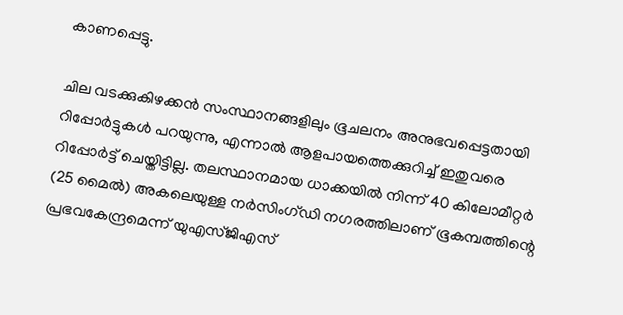കാണപ്പെട്ടു.

ചില വടക്കുകിഴക്കന്‍ സംസ്ഥാനങ്ങളിലും ഭൂചലനം അനുഭവപ്പെട്ടതായി റിപ്പോര്‍ട്ടുകള്‍ പറയുന്നു, എന്നാല്‍ ആളപായത്തെക്കുറിച്ച് ഇതുവരെ റിപ്പോര്‍ട്ട് ചെയ്തിട്ടില്ല. തലസ്ഥാനമായ ധാക്കയില്‍ നിന്ന് 40 കിലോമീറ്റര്‍ (25 മൈല്‍) അകലെയുള്ള നര്‍സിംഗ്ഡി നഗരത്തിലാണ് ഭൂകമ്പത്തിന്റെ പ്രഭവകേന്ദ്രമെന്ന് യുഎസ്ജിഎസ്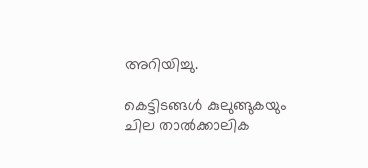അറിയിച്ചു.

കെട്ടിടങ്ങള്‍ കുലുങ്ങുകയും ചില താല്‍ക്കാലിക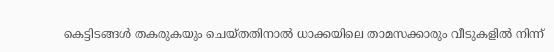കെട്ടിടങ്ങള്‍ തകരുകയും ചെയ്തതിനാല്‍ ധാക്കയിലെ താമസക്കാരും വീടുകളില്‍ നിന്ന്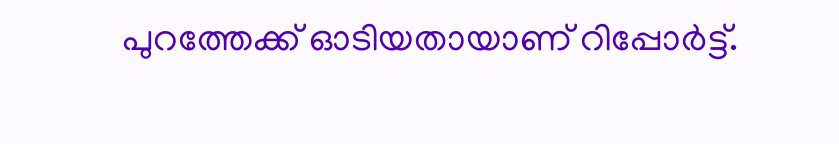പുറത്തേക്ക് ഓടിയതായാണ് റിപ്പോര്‍ട്ട്.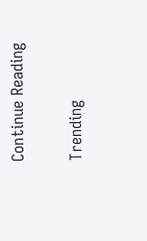Continue Reading

Trending